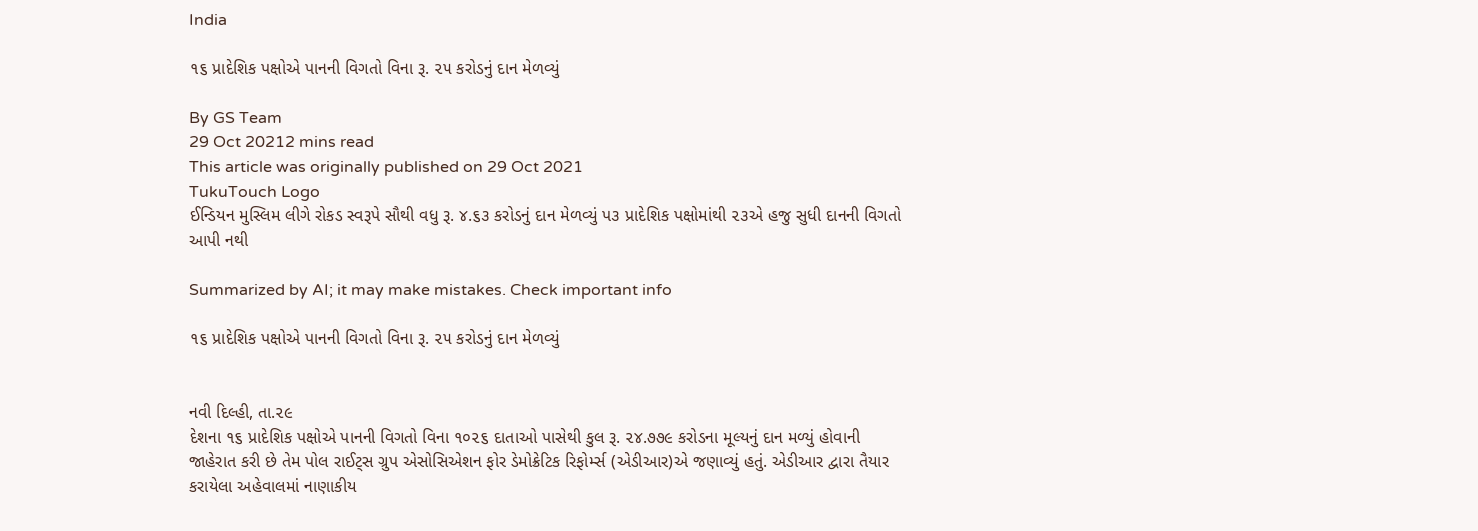India

૧૬ પ્રાદેશિક પક્ષોએ પાનની વિગતો વિના રૂ. ૨૫ કરોડનું દાન મેળવ્યું

By GS Team
29 Oct 20212 mins read
This article was originally published on 29 Oct 2021
TukuTouch Logo
ઈન્ડિયન મુસ્લિમ લીગે રોકડ સ્વરૂપે સૌથી વધુ રૂ. ૪.૬૩ કરોડનું દાન મેળવ્યું પ૩ પ્રાદેશિક પક્ષોમાંથી ૨૩એ હજુ સુધી દાનની વિગતો આપી નથી

Summarized by AI; it may make mistakes. Check important info

૧૬ પ્રાદેશિક પક્ષોએ પાનની વિગતો વિના રૂ. ૨૫ કરોડનું દાન મેળવ્યું


નવી દિલ્હી, તા.૨૯
દેશના ૧૬ પ્રાદેશિક પક્ષોએ પાનની વિગતો વિના ૧૦૨૬ દાતાઓ પાસેથી કુલ રૂ. ૨૪.૭૭૯ કરોડના મૂલ્યનું દાન મળ્યું હોવાની જાહેરાત કરી છે તેમ પોલ રાઈટ્સ ગ્રુપ એસોસિએશન ફોર ડેમોક્રેટિક રિફોર્મ્સ (એડીઆર)એ જણાવ્યું હતું. એડીઆર દ્વારા તૈયાર કરાયેલા અહેવાલમાં નાણાકીય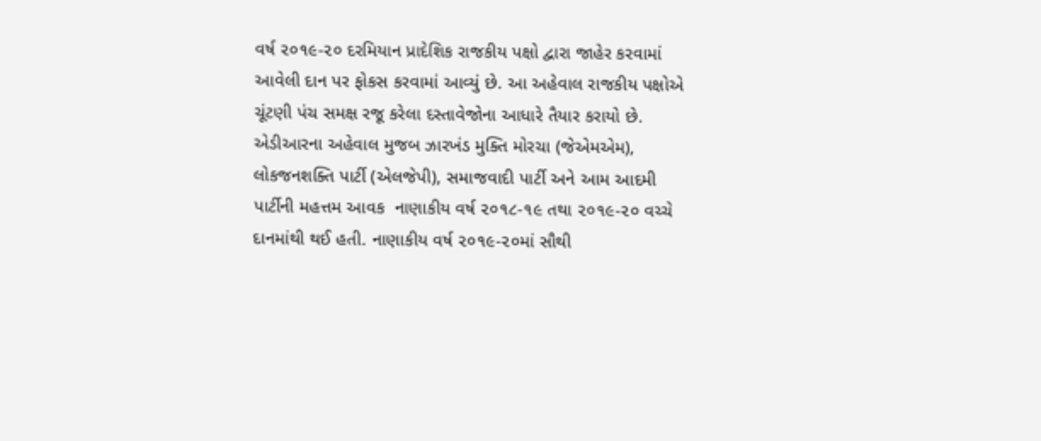વર્ષ ૨૦૧૯-૨૦ દરમિયાન પ્રાદેશિક રાજકીય પક્ષો દ્વારા જાહેર કરવામાં આવેલી દાન પર ફોકસ કરવામાં આવ્યું છે. આ અહેવાલ રાજકીય પક્ષોએ ચૂંટણી પંચ સમક્ષ રજૂ કરેલા દસ્તાવેજોના આધારે તૈયાર કરાયો છે.
એડીઆરના અહેવાલ મુજબ ઝારખંડ મુક્તિ મોરચા (જેએમએમ), લોકજનશક્તિ પાર્ટી (એલજેપી), સમાજવાદી પાર્ટી અને આમ આદમી પાર્ટીની મહત્તમ આવક  નાણાકીય વર્ષ ૨૦૧૮-૧૯ તથા ૨૦૧૯-૨૦ વચ્ચે દાનમાંથી થઈ હતી. નાણાકીય વર્ષ ૨૦૧૯-૨૦માં સૌથી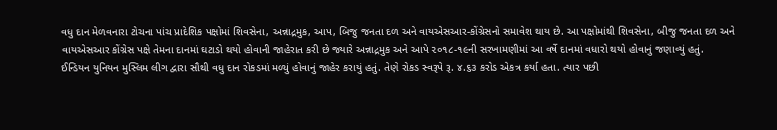વધુ દાન મેળવનારા ટોચના પાંચ પ્રાદેશિક પક્ષોમાં શિવસેના, અન્નાદ્રમુક, આપ, બિજુ જનતા દળ અને વાયએસઆર-કોંગ્રેસનો સમાવેશ થાય છે. આ પક્ષોમાંથી શિવસેના, બીજુ જનતા દળ અને વાયએસઆર કોંગ્રેસ પક્ષે તેમના દાનમાં ઘટાડો થયો હોવાની જાહેરાત કરી છે જ્યારે અન્નાદ્રમુક અને આપે ૨૦૧૮-૧૯ની સરખામણીમાં આ વર્ષે દાનમાં વધારો થયો હોવાનું જણાવ્યું હતું.
ઈન્ડિયન યુનિયન મુસ્લિમ લીગ દ્વારા સૌથી વધુ દાન રોકડમાં મળ્યું હોવાનું જાહેર કરાયું હતું. તેણે રોકડ સ્વરૂપે રૂ. ૪.૬૩ કરોડ એકત્ર કર્યા હતા. ત્યાર પછી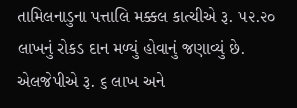તામિલનાડુના પત્તાલિ મક્કલ કાત્ચીએ રૂ. ૫૨.૨૦ લાખનું રોકડ દાન મળ્યું હોવાનું જણાવ્યું છે. એલજેપીએ રૂ. ૬ લાખ અને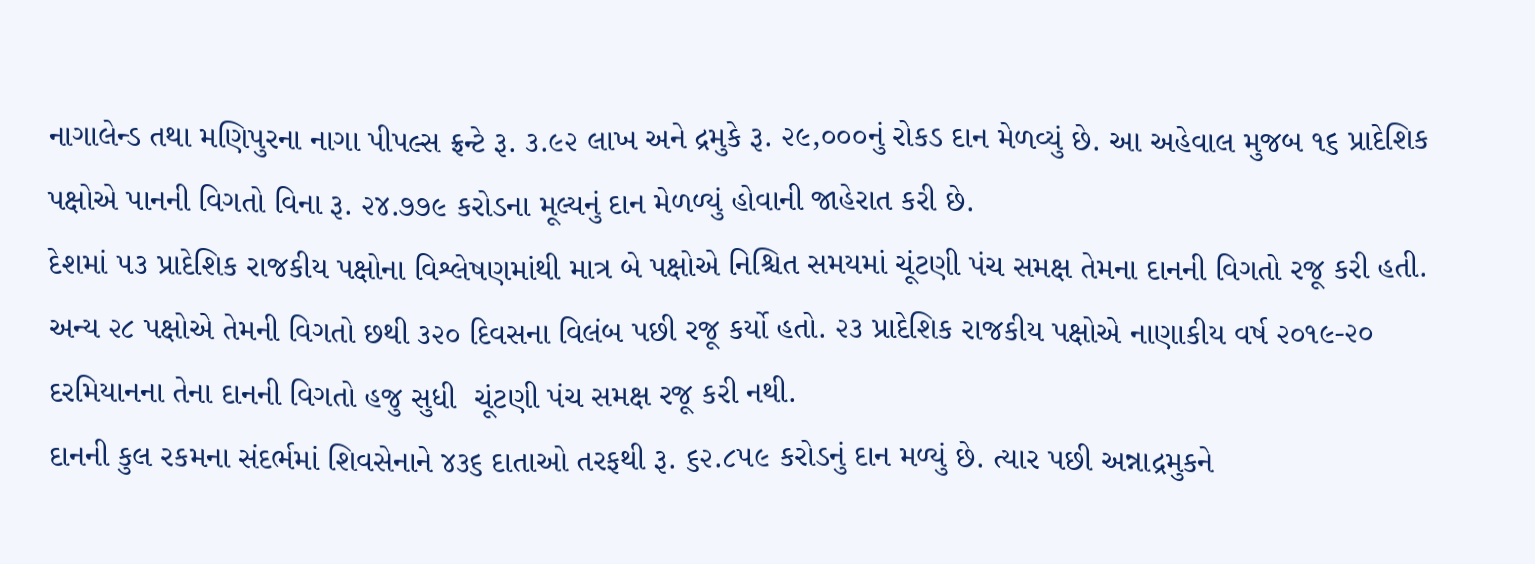નાગાલેન્ડ તથા મણિપુરના નાગા પીપલ્સ ફ્રન્ટે રૂ. ૩.૯૨ લાખ અને દ્રમુકે રૂ. ૨૯,૦૦૦નું રોકડ દાન મેળવ્યું છે. આ અહેવાલ મુજબ ૧૬ પ્રાદેશિક પક્ષોએ પાનની વિગતો વિના રૂ. ૨૪.૭૭૯ કરોડના મૂલ્યનું દાન મેળળ્યું હોવાની જાહેરાત કરી છે.
દેશમાં ૫૩ પ્રાદેશિક રાજકીય પક્ષોના વિશ્લેષણમાંથી માત્ર બે પક્ષોએ નિશ્ચિત સમયમાં ચૂંટણી પંચ સમક્ષ તેમના દાનની વિગતો રજૂ કરી હતી. અન્ય ૨૮ પક્ષોએ તેમની વિગતો છથી ૩૨૦ દિવસના વિલંબ પછી રજૂ કર્યો હતો. ૨૩ પ્રાદેશિક રાજકીય પક્ષોએ નાણાકીય વર્ષ ૨૦૧૯-૨૦ દરમિયાનના તેના દાનની વિગતો હજુ સુધી  ચૂંટણી પંચ સમક્ષ રજૂ કરી નથી.
દાનની કુલ રકમના સંદર્ભમાં શિવસેનાને ૪૩૬ દાતાઓ તરફથી રૂ. ૬૨.૮૫૯ કરોડનું દાન મળ્યું છે. ત્યાર પછી અન્નાદ્રમુકને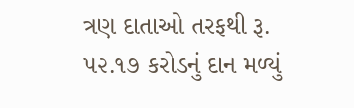ત્રણ દાતાઓ તરફથી રૂ. ૫૨.૧૭ કરોડનું દાન મળ્યું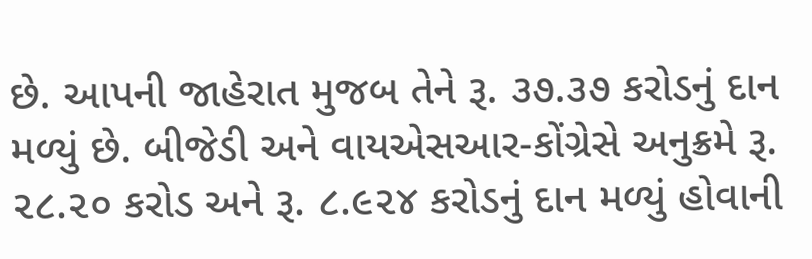છે. આપની જાહેરાત મુજબ તેને રૂ. ૩૭.૩૭ કરોડનું દાન મળ્યું છે. બીજેડી અને વાયએસઆર-કોંગ્રેસે અનુક્રમે રૂ. ૨૮.૨૦ કરોડ અને રૂ. ૮.૯૨૪ કરોડનું દાન મળ્યું હોવાની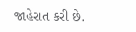જાહેરાત કરી છે.